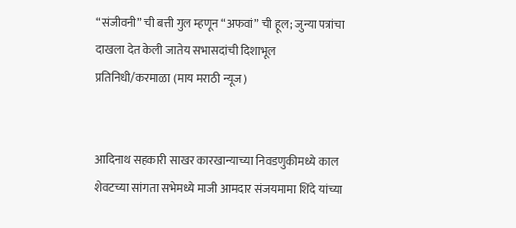“संजीवनी” ची बत्ती गुल म्हणून “अफवां” ची हूल; जुन्या पत्रांचा दाखला देत केली जातेय सभासदांची दिशाभूल
प्रतिनिधी/करमाळा (माय मराठी न्यूज)


आदिनाथ सहकारी साखर कारखान्याच्या निवडणुकीमध्ये काल शेवटच्या सांगता सभेमध्ये माजी आमदार संजयमामा शिंदे यांच्या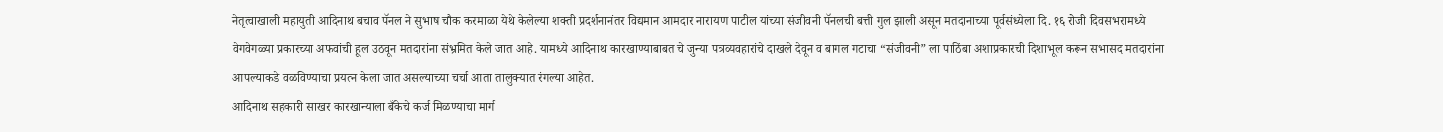नेतृत्वाखाली महायुती आदिनाथ बचाव पॅनल ने सुभाष चौक करमाळा येथे केलेल्या शक्ती प्रदर्शनानंतर विद्यमान आमदार नारायण पाटील यांच्या संजीवनी पॅनलची बत्ती गुल झाली असून मतदानाच्या पूर्वसंध्येला दि. १६ रोजी दिवसभरामध्ये वेगवेगळ्या प्रकारच्या अफवांची हूल उठवून मतदारांना संभ्रमित केले जात आहे. यामध्ये आदिनाथ कारखाण्याबाबत चे जुन्या पत्रव्यवहारांचे दाखले देवून व बागल गटाचा “संजीवनी” ला पाठिंबा अशाप्रकारची दिशाभूल करून सभासद मतदारांना आपल्याकडे वळविण्याचा प्रयत्न केला जात असल्याच्या चर्चा आता तालुक्यात रंगल्या आहेत.
आदिनाथ सहकारी साखर कारखान्याला बँकेचे कर्ज मिळण्याचा मार्ग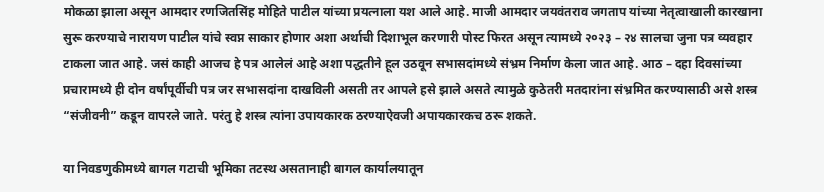मोकळा झाला असून आमदार रणजितसिंह मोहिते पाटील यांच्या प्रयत्नाला यश आले आहे. माजी आमदार जयवंतराव जगताप यांच्या नेतृत्वाखाली कारखाना सुरू करण्याचे नारायण पाटील यांचे स्वप्न साकार होणार अशा अर्थाची दिशाभूल करणारी पोस्ट फिरत असून त्यामध्ये २०२३ – २४ सालचा जुना पत्र व्यवहार टाकला जात आहे. जसं काही आजच हे पत्र आलेलं आहे अशा पद्धतीने हूल उठवून सभासदांमध्ये संभ्रम निर्माण केला जात आहे. आठ – दहा दिवसांच्या प्रचारामध्ये ही दोन वर्षांपूर्वीची पत्र जर सभासदांना दाखविली असती तर आपले हसे झाले असते त्यामुळे कुठेतरी मतदारांना संभ्रमित करण्यासाठी असे शस्त्र “संजीवनी” कडून वापरले जाते. परंतु हे शस्त्र त्यांना उपायकारक ठरण्याऐवजी अपायकारकच ठरू शकते.

या निवडणुकीमध्ये बागल गटाची भूमिका तटस्थ असतानाही बागल कार्यालयातून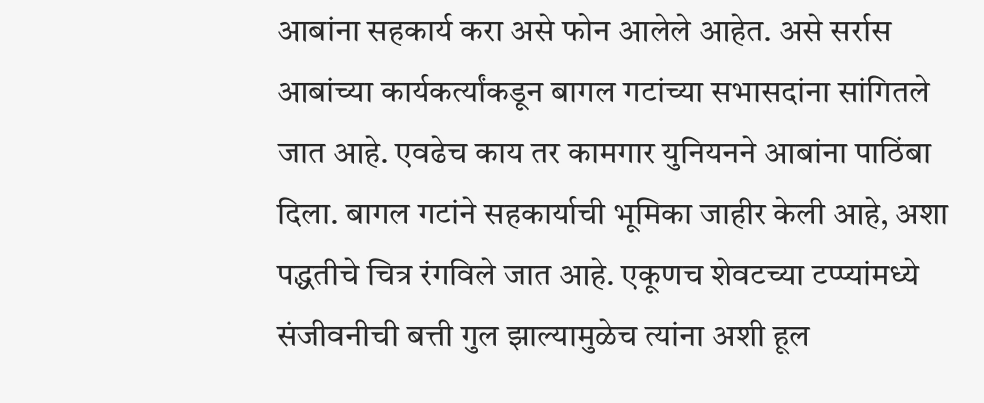आबांना सहकार्य करा असे फोन आलेले आहेत. असे सर्रास आबांच्या कार्यकर्त्यांकडून बागल गटांच्या सभासदांना सांगितले जात आहे. एवढेच काय तर कामगार युनियनने आबांना पाठिंबा दिला. बागल गटांने सहकार्याची भूमिका जाहीर केली आहे, अशा पद्धतीचे चित्र रंगविले जात आहे. एकूणच शेवटच्या टप्प्यांमध्ये संजीवनीची बत्ती गुल झाल्यामुळेच त्यांना अशी हूल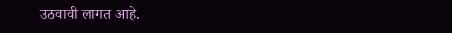उठवावी लागत आहे.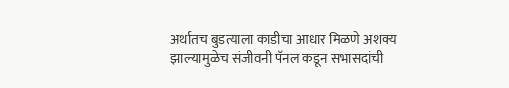अर्थातच बुडत्याला काडीचा आधार मिळणे अशक्य झाल्यामुळेच संजीवनी पॅनल कडून सभासदांची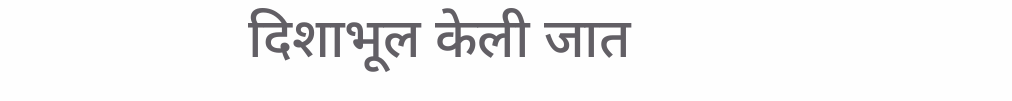दिशाभूल केली जात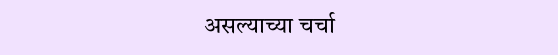असल्याच्या चर्चा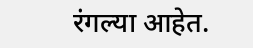रंगल्या आहेत.